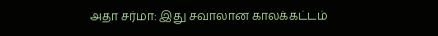அதா சர்மா: இது சவாலான காலக்கட்டம்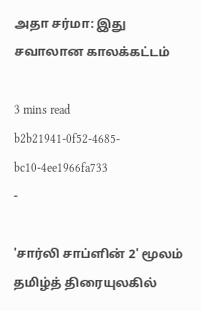அதா சர்மா: இது சவாலான காலக்கட்டம்

3 mins read
b2b21941-0f52-4685-bc10-4ee1966fa733
-

'சார்லி சாப்ளின் 2' மூலம் தமிழ்த் திரையுலகில்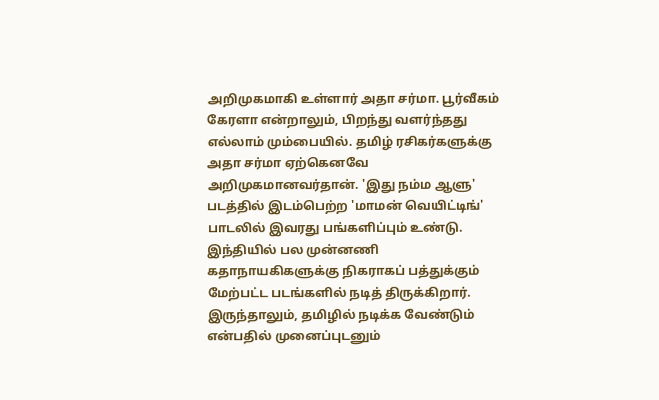அறிமுகமாகி உள்ளார் அதா சர்மா. பூர்வீகம் கேரளா என்றாலும், பிறந்து வளர்ந்தது எல்லாம் மும்பையில். தமிழ் ரசிகர்களுக்கு அதா சர்மா ஏற்கெனவே அறிமுகமானவர்தான். 'இது நம்ம ஆளு' படத்தில் இடம்பெற்ற 'மாமன் வெயிட்டிங்' பாடலில் இவரது பங்களிப்பும் உண்டு. இந்தியில் பல முன்னணி கதாநாயகிகளுக்கு நிகராகப் பத்துக்கும் மேற்பட்ட படங்களில் நடித் திருக்கிறார். இருந்தாலும், தமிழில் நடிக்க வேண்டும் என்பதில் முனைப்புடனும்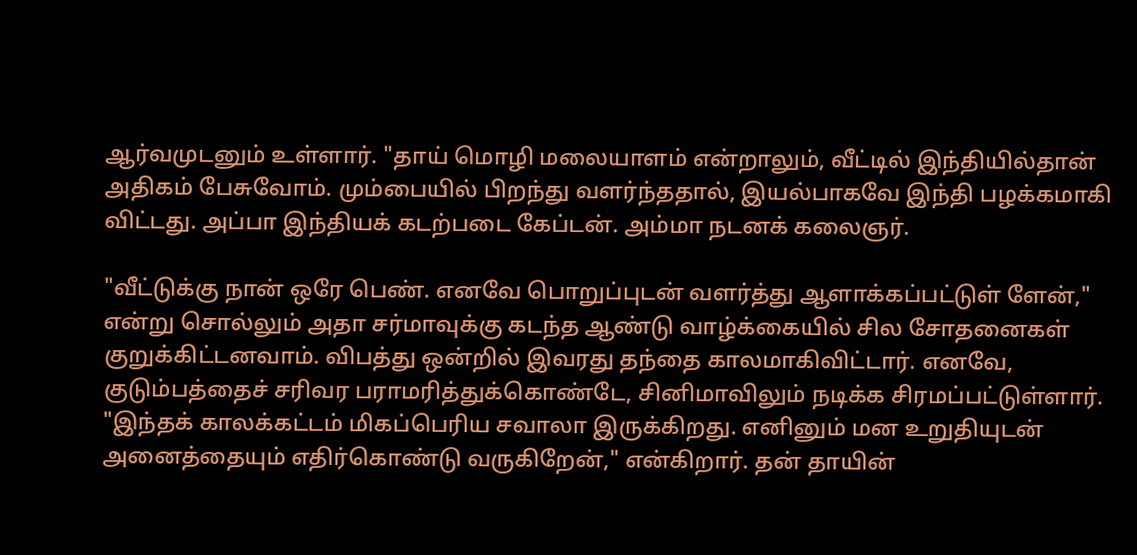ஆர்வமுடனும் உள்ளார். "தாய் மொழி மலையாளம் என்றாலும், வீட்டில் இந்தியில்தான் அதிகம் பேசுவோம். மும்பையில் பிறந்து வளர்ந்ததால், இயல்பாகவே இந்தி பழக்கமாகி விட்டது. அப்பா இந்தியக் கடற்படை கேப்டன். அம்மா நடனக் கலைஞர்.

"வீட்டுக்கு நான் ஒரே பெண். எனவே பொறுப்புடன் வளர்த்து ஆளாக்கப்பட்டுள் ளேன்," என்று சொல்லும் அதா சர்மாவுக்கு கடந்த ஆண்டு வாழ்க்கையில் சில சோதனைகள் குறுக்கிட்டனவாம். விபத்து ஒன்றில் இவரது தந்தை காலமாகிவிட்டார். எனவே, குடும்பத்தைச் சரிவர பராமரித்துக்கொண்டே, சினிமாவிலும் நடிக்க சிரமப்பட்டுள்ளார். "இந்தக் காலக்கட்டம் மிகப்பெரிய சவாலா இருக்கிறது. எனினும் மன உறுதியுடன் அனைத்தையும் எதிர்கொண்டு வருகிறேன்," என்கிறார். தன் தாயின்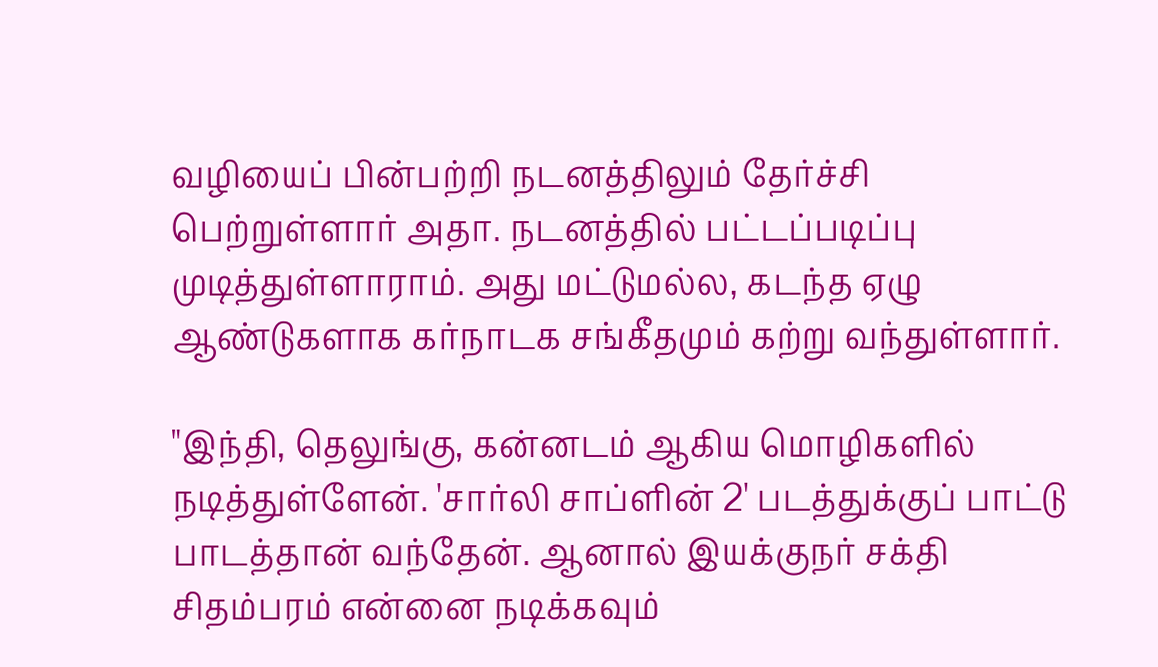வழியைப் பின்பற்றி நடனத்திலும் தேர்ச்சி பெற்றுள்ளார் அதா. நடனத்தில் பட்டப்படிப்பு முடித்துள்ளாராம். அது மட்டுமல்ல, கடந்த ஏழு ஆண்டுகளாக கர்நாடக சங்கீதமும் கற்று வந்துள்ளார்.

"இந்தி, தெலுங்கு, கன்னடம் ஆகிய மொழிகளில் நடித்துள்ளேன். 'சார்லி சாப்ளின் 2' படத்துக்குப் பாட்டு பாடத்தான் வந்தேன். ஆனால் இயக்குநர் சக்தி சிதம்பரம் என்னை நடிக்கவும்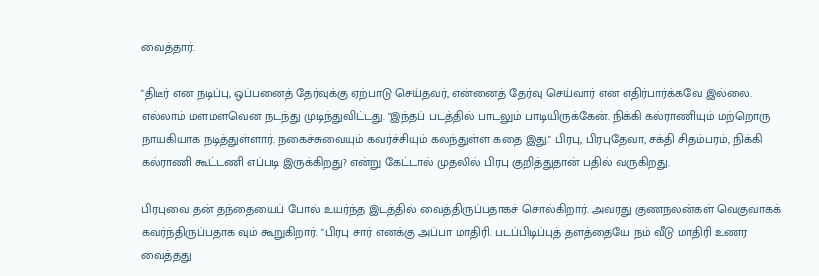வைத்தார்.

"திடீர் என நடிப்பு, ஒப்பனைத் தேர்வுக்கு ஏற்பாடு செய்தவர், என்னைத் தேர்வு செய்வார் என எதிர்பார்க்கவே இல்லை. எல்லாம் மளமளவென நடந்து முடிந்துவிட்டது. "இந்தப் படத்தில் பாடலும் பாடியிருக்கேன். நிக்கி கல்ராணியும் மற்றொரு நாயகியாக நடித்துள்ளார். நகைச்சுவையும் கவர்ச்சியும் கலந்துள்ள கதை இது." பிரபு, பிரபுதேவா, சக்தி சிதம்பரம், நிக்கி கல்ராணி கூட்டணி எப்படி இருக்கிறது? என்று கேட்டால் முதலில் பிரபு குறித்துதான் பதில் வருகிறது.

பிரபுவை தன் தந்தையைப் போல் உயர்ந்த இடத்தில் வைத்திருப்பதாகச் சொல்கிறார். அவரது குணநலன்கள் வெகுவாகக் கவர்ந்திருப்பதாக வும் கூறுகிறார். "பிரபு சார் எனக்கு அப்பா மாதிரி. படப்பிடிப்புத் தளத்தையே நம் வீடு மாதிரி உணர வைத்தது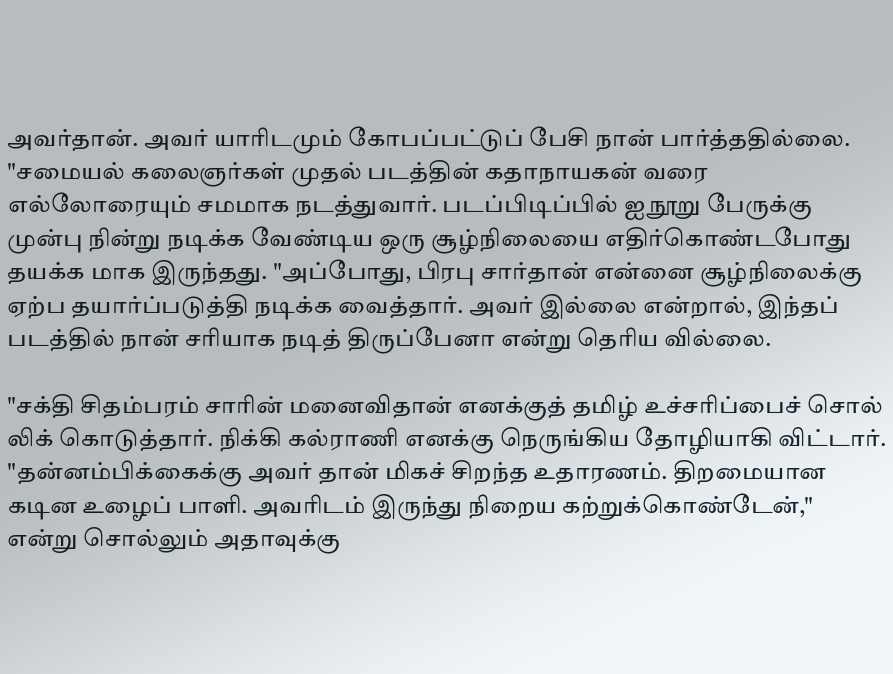அவர்தான். அவர் யாரிடமும் கோபப்பட்டுப் பேசி நான் பார்த்ததில்லை. "சமையல் கலைஞர்கள் முதல் படத்தின் கதாநாயகன் வரை எல்லோரையும் சமமாக நடத்துவார். படப்பிடிப்பில் ஐநூறு பேருக்கு முன்பு நின்று நடிக்க வேண்டிய ஒரு சூழ்நிலையை எதிர்கொண்டபோது தயக்க மாக இருந்தது. "அப்போது, பிரபு சார்தான் என்னை சூழ்நிலைக்கு ஏற்ப தயார்ப்படுத்தி நடிக்க வைத்தார். அவர் இல்லை என்றால், இந்தப் படத்தில் நான் சரியாக நடித் திருப்பேனா என்று தெரிய வில்லை.

"சக்தி சிதம்பரம் சாரின் மனைவிதான் எனக்குத் தமிழ் உச்சரிப்பைச் சொல் லிக் கொடுத்தார். நிக்கி கல்ராணி எனக்கு நெருங்கிய தோழியாகி விட்டார். "தன்னம்பிக்கைக்கு அவர் தான் மிகச் சிறந்த உதாரணம். திறமையான கடின உழைப் பாளி. அவரிடம் இருந்து நிறைய கற்றுக்கொண்டேன்," என்று சொல்லும் அதாவுக்கு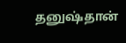தனுஷ்தான்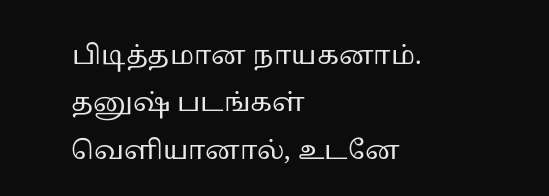பிடித்தமான நாயகனாம். தனுஷ் படங்கள் வெளியானால், உடனே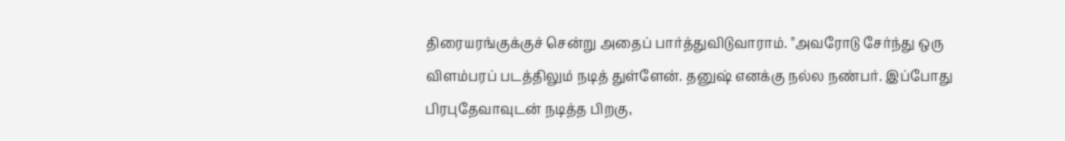திரையரங்குக்குச் சென்று அதைப் பார்த்துவிடுவாராம். "அவரோடு சேர்ந்து ஒரு விளம்பரப் படத்திலும் நடித் துள்ளேன். தனுஷ் எனக்கு நல்ல நண்பர். இப்போது பிரபுதேவாவுடன் நடித்த பிறகு,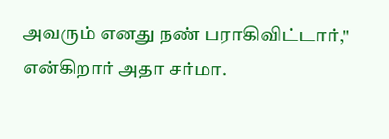அவரும் எனது நண் பராகிவிட்டார்," என்கிறார் அதா சர்மா.